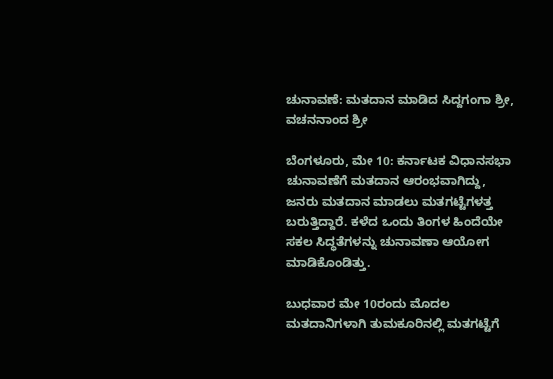ಚುನಾವಣೆ: ಮತದಾನ ಮಾಡಿದ ಸಿದ್ದಗಂಗಾ ಶ್ರೀ, ವಚನನಾಂದ ಶ್ರೀ

ಬೆಂಗಳೂರು, ಮೇ 10: ಕರ್ನಾಟಕ ವಿಧಾನಸಭಾ ಚುನಾವಣೆಗೆ ಮತದಾನ ಆರಂಭವಾಗಿದ್ದು, ಜನರು ಮತದಾನ ಮಾಡಲು ಮತಗಟ್ಟೆಗಳತ್ತ ಬರುತ್ತಿದ್ದಾರೆ. ಕಳೆದ ಒಂದು ತಿಂಗಳ ಹಿಂದೆಯೇ ಸಕಲ ಸಿದ್ಧತೆಗಳನ್ನು ಚುನಾವಣಾ ಆಯೋಗ ಮಾಡಿಕೊಂಡಿತ್ತು.

ಬುಧವಾರ ಮೇ 10ರಂದು ಮೊದಲ ಮತದಾನಿಗಳಾಗಿ ತುಮಕೂರಿನಲ್ಲಿ ಮತಗಟ್ಟೆಗೆ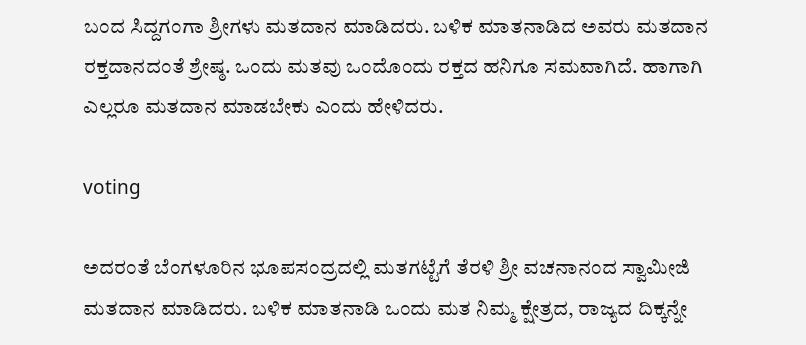ಬಂದ ಸಿದ್ದಗಂಗಾ ಶ್ರೀಗಳು ಮತದಾನ ಮಾಡಿದರು. ಬಳಿಕ ಮಾತನಾಡಿದ ಅವರು ಮತದಾನ ರಕ್ತದಾನದಂತೆ ಶ್ರೇಷ್ಠ. ಒಂದು ಮತವು ಒಂದೊಂದು ರಕ್ತದ ಹನಿಗೂ ಸಮವಾಗಿದೆ. ಹಾಗಾಗಿ ಎಲ್ಲರೂ ಮತದಾನ ಮಾಡಬೇಕು ಎಂದು ಹೇಳಿದರು.

voting

ಅದರಂತೆ ಬೆಂಗಳೂರಿನ ಭೂಪಸಂದ್ರದಲ್ಲಿ ಮತಗಟ್ಟೆಗೆ ತೆರಳಿ ಶ್ರೀ ವಚನಾನಂದ ಸ್ವಾಮೀಜಿ ಮತದಾನ ಮಾಡಿದರು. ಬಳಿಕ ಮಾತನಾಡಿ ಒಂದು ಮತ ನಿಮ್ಮ ಕ್ಷೇತ್ರದ, ರಾಜ್ಯದ ದಿಕ್ಕನ್ನೇ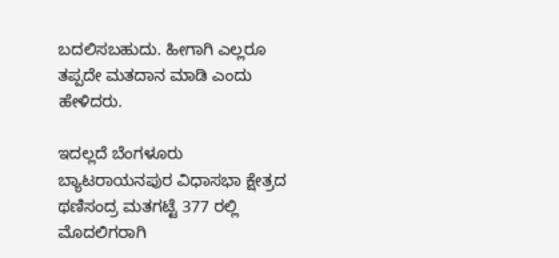ಬದಲಿಸಬಹುದು. ಹೀಗಾಗಿ ಎಲ್ಲರೂ ತಪ್ಪದೇ ಮತದಾನ ಮಾಡಿ ಎಂದು ಹೇಳಿದರು.

ಇದಲ್ಲದೆ ಬೆಂಗಳೂರು ಬ್ಯಾಟರಾಯನಪುರ ವಿಧಾಸಭಾ ಕ್ಷೇತ್ರದ ಥಣಿಸಂದ್ರ ಮತಗಟ್ಟೆ 377 ರಲ್ಲಿ ಮೊದಲಿಗರಾಗಿ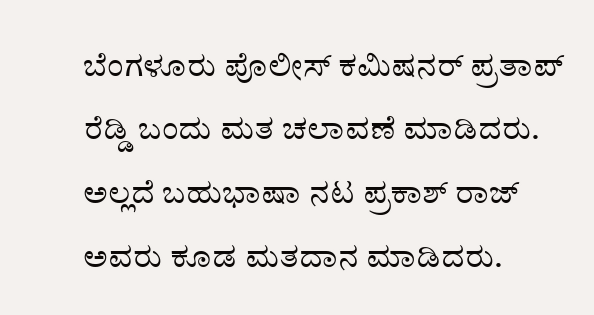ಬೆಂಗಳೂರು ಪೊಲೀಸ್ ಕಮಿಷನರ್ ಪ್ರತಾಪ್ ರೆಡ್ಡಿ ಬಂದು ಮತ ಚಲಾವಣೆ ಮಾಡಿದರು. ಅಲ್ಲದೆ ಬಹುಭಾಷಾ ನಟ ಪ್ರಕಾಶ್‌ ರಾಜ್‌ ಅವರು ಕೂಡ ಮತದಾನ ಮಾಡಿದರು.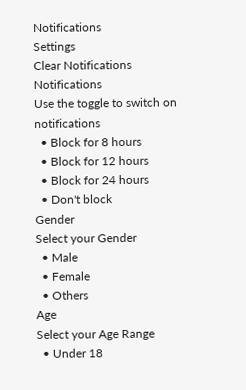Notifications
Settings
Clear Notifications
Notifications
Use the toggle to switch on notifications
  • Block for 8 hours
  • Block for 12 hours
  • Block for 24 hours
  • Don't block
Gender
Select your Gender
  • Male
  • Female
  • Others
Age
Select your Age Range
  • Under 18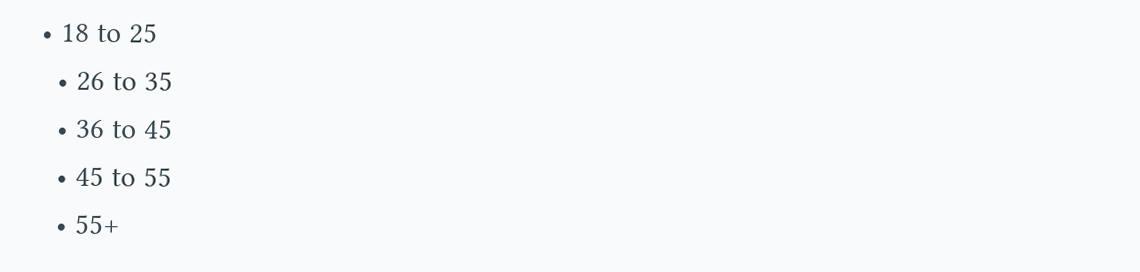• 18 to 25
  • 26 to 35
  • 36 to 45
  • 45 to 55
  • 55+